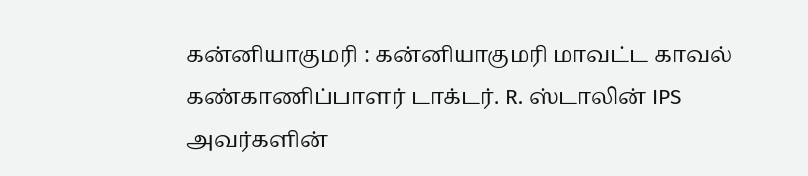கன்னியாகுமரி : கன்னியாகுமரி மாவட்ட காவல் கண்காணிப்பாளர் டாக்டர். R. ஸ்டாலின் IPS அவர்களின்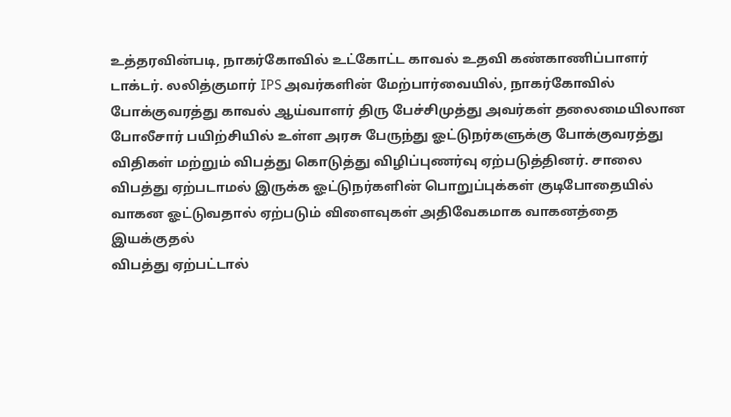உத்தரவின்படி, நாகர்கோவில் உட்கோட்ட காவல் உதவி கண்காணிப்பாளர் டாக்டர். லலித்குமார் IPS அவர்களின் மேற்பார்வையில், நாகர்கோவில் போக்குவரத்து காவல் ஆய்வாளர் திரு பேச்சிமுத்து அவர்கள் தலைமையிலான போலீசார் பயிற்சியில் உள்ள அரசு பேருந்து ஓட்டுநர்களுக்கு போக்குவரத்து விதிகள் மற்றும் விபத்து கொடுத்து விழிப்புணர்வு ஏற்படுத்தினர். சாலை விபத்து ஏற்படாமல் இருக்க ஓட்டுநர்களின் பொறுப்புக்கள் குடிபோதையில் வாகன ஓட்டுவதால் ஏற்படும் விளைவுகள் அதிவேகமாக வாகனத்தை இயக்குதல்
விபத்து ஏற்பட்டால்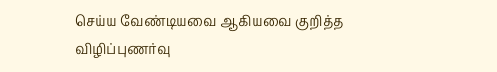செய்ய வேண்டியவை ஆகியவை குறித்த விழிப்புணர்வு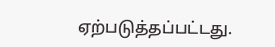ஏற்படுத்தப்பட்டது.